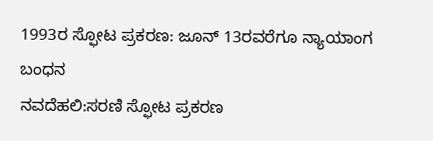1993ರ ಸ್ಫೋಟ ಪ್ರಕರಣ: ಜೂನ್ 13ರವರೆಗೂ ನ್ಯಾಯಾಂಗ ಬಂಧನ
ನವದೆಹಲಿ:ಸರಣಿ ಸ್ಫೋಟ ಪ್ರಕರಣ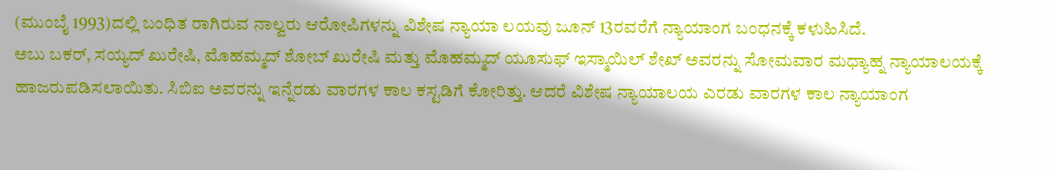(ಮುಂಬೈ 1993)ದಲ್ಲಿ ಬಂಧಿತ ರಾಗಿರುವ ನಾಲ್ವರು ಆರೋಪಿಗಳನ್ನು ವಿಶೇಷ ನ್ಯಾಯಾ ಲಯವು ಜೂನ್ 13ರವರೆಗೆ ನ್ಯಾಯಾಂಗ ಬಂಧನಕ್ಕೆ ಕಳುಹಿಸಿದೆ.
ಅಬು ಬಕರ್, ಸಯ್ಯದ್ ಖುರೇಷಿ, ಮೊಹಮ್ಮದ್ ಶೋಬ್ ಖುರೇಷಿ ಮತ್ತು ಮೊಹಮ್ಮದ್ ಯೂಸುಫ್ ಇಸ್ಮಾಯಿಲ್ ಶೇಖ್ ಅವರನ್ನು ಸೋಮವಾರ ಮಧ್ಯಾಹ್ನ ನ್ಯಾಯಾಲಯಕ್ಕೆ ಹಾಜರುಪಡಿಸಲಾಯಿತು. ಸಿಬಿಐ ಅವರನ್ನು ಇನ್ನೆರಡು ವಾರಗಳ ಕಾಲ ಕಸ್ಟಡಿಗೆ ಕೋರಿತ್ತು. ಆದರೆ ವಿಶೇಷ ನ್ಯಾಯಾಲಯ ಎರಡು ವಾರಗಳ ಕಾಲ ನ್ಯಾಯಾಂಗ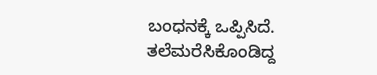ಬಂಧನಕ್ಕೆ ಒಪ್ಪಿಸಿದೆ.
ತಲೆಮರೆಸಿಕೊಂಡಿದ್ದ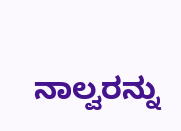ನಾಲ್ವರನ್ನು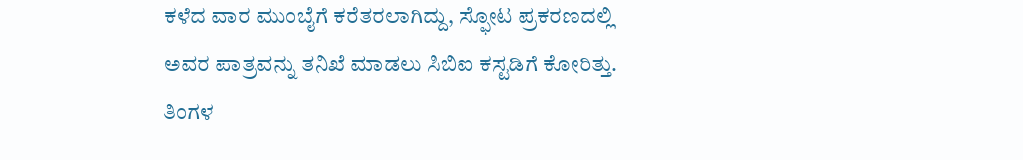ಕಳೆದ ವಾರ ಮುಂಬೈಗೆ ಕರೆತರಲಾಗಿದ್ದು, ಸ್ಫೋಟ ಪ್ರಕರಣದಲ್ಲಿ ಅವರ ಪಾತ್ರವನ್ನು ತನಿಖೆ ಮಾಡಲು ಸಿಬಿಐ ಕಸ್ಟಡಿಗೆ ಕೋರಿತ್ತು. ತಿಂಗಳ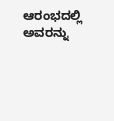ಆರಂಭದಲ್ಲಿ ಅವರನ್ನು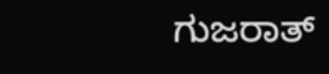ಗುಜರಾತ್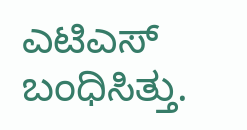ಎಟಿಎಸ್ ಬಂಧಿಸಿತ್ತು.